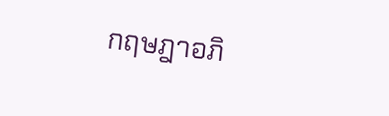กฤษฎาอภิ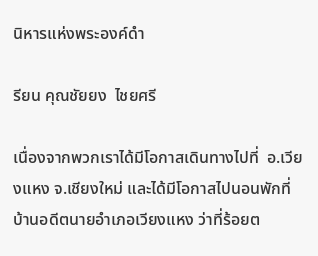นิหารแห่งพระองค์ดำ

รียน คุณชัยยง  ไชยศรี

เนื่องจากพวกเราได้มีโอกาสเดินทางไปที่  อ.เวียงแหง จ.เชียงใหม่ และได้มีโอกาสไปนอนพักที่บ้านอดีตนายอำเภอเวียงแหง ว่าที่ร้อยต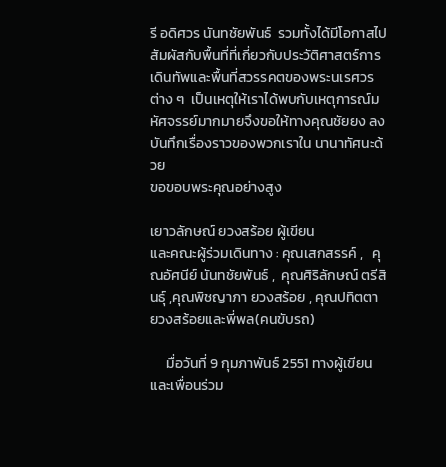รี อดิศวร นันทชัยพันธ์  รวมทั้งได้มีโอกาสไปสัมผัสกับพื้นที่ที่เกี่ยวกับประวัติศาสตร์การเดินทัพและพื้นที่สวรรคตของพระนเรศวร ต่าง ๆ  เป็นเหตุให้เราได้พบกับเหตุการณ์มหัศจรรย์มากมายจึงขอให้ทางคุณชัยยง ลงบันทึกเรื่องราวของพวกเราใน นานาทัศนะด้วย
ขอขอบพระคุณอย่างสูง

เยาวลักษณ์ ยวงสร้อย ผู้เขียน
และคณะผู้ร่วมเดินทาง : คุณเสกสรรค์ ,   คุณอัศนีย์ นันทชัยพันธ์ ,  คุณศิริลักษณ์ ตรีสินธุ์ ,คุณพิชญาภา ยวงสร้อย , คุณปทิตตา  ยวงสร้อยและพี่พล(คนขับรถ)

     มื่อวันที่ 9 กุมภาพันธ์ 2551 ทางผู้เขียนและเพื่อนร่วม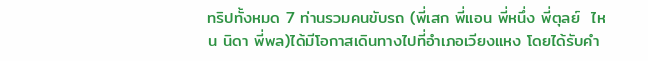ทริปทั้งหมด 7 ท่านรวมคนขับรถ (พี่เสก พี่แอน พี่หนึ่ง พี่ตุลย์  ไหน นิดา พี่พล)ได้มีโอกาสเดินทางไปที่อำเภอเวียงแหง โดยได้รับคำ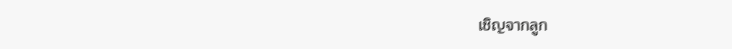เชิญจากลูก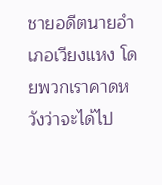ชายอดีตนายอำเภอเวียงแหง โดยพวกเราคาดหวังว่าจะได้ไป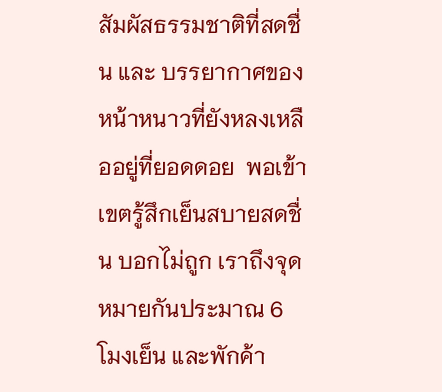สัมผัสธรรมชาติที่สดชื่น และ บรรยากาศของหน้าหนาวที่ยังหลงเหลืออยู่ที่ยอดดอย  พอเข้าเขตรู้สึกเย็นสบายสดชื่น บอกไม่ถูก เราถึงจุดหมายกันประมาณ 6 โมงเย็น และพักค้า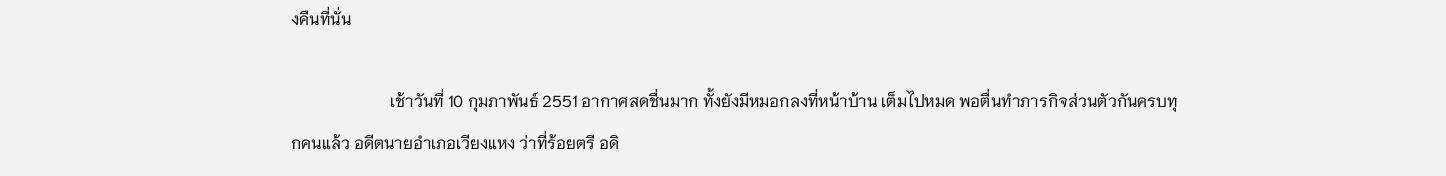งคืนที่นั่น

                        เช้าวันที่ 10 กุมภาพันธ์ 2551 อากาศสดชื่นมาก ทั้งยังมีหมอกลงที่หน้าบ้าน เต็มไปหมด พอตื่นทำภารกิจส่วนตัวกันครบทุกคนแล้ว อดีตนายอำเภอเวียงแหง ว่าที่ร้อยตรี อดิ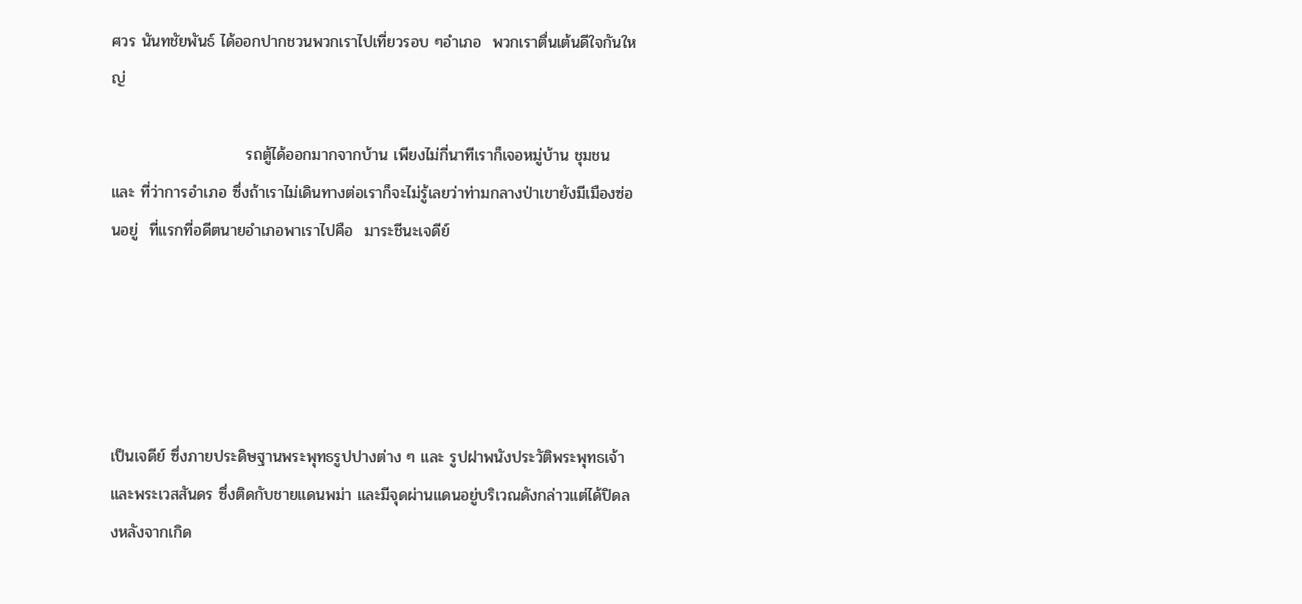ศวร นันทชัยพันธ์ ได้ออกปากชวนพวกเราไปเที่ยวรอบ ๆอำเภอ  พวกเราตื่นเต้นดีใจกันใหญ่

                        รถตู้ได้ออกมากจากบ้าน เพียงไม่กี่นาทีเราก็เจอหมู่บ้าน ชุมชน และ ที่ว่าการอำเภอ ซึ่งถ้าเราไม่เดินทางต่อเราก็จะไม่รู้เลยว่าท่ามกลางป่าเขายังมีเมืองซ่อนอยู่  ที่แรกที่อดีตนายอำเภอพาเราไปคือ  มาระชีนะเจดีย์





เป็นเจดีย์ ซึ่งภายประดิษฐานพระพุทธรูปปางต่าง ๆ และ รูปฝาพนังประวัติพระพุทธเจ้า และพระเวสสันดร ซึ่งติดกับชายแดนพม่า และมีจุดผ่านแดนอยู่บริเวณดังกล่าวแต่ได้ปิดลงหลังจากเกิด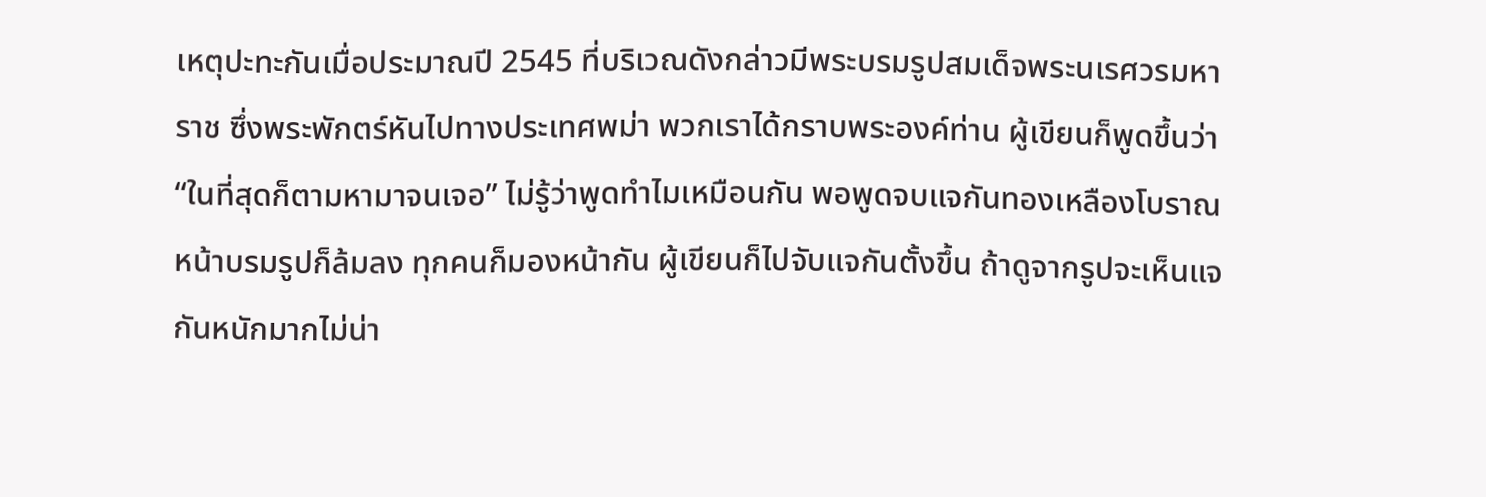เหตุปะทะกันเมื่อประมาณปี 2545 ที่บริเวณดังกล่าวมีพระบรมรูปสมเด็จพระนเรศวรมหาราช ซึ่งพระพักตร์หันไปทางประเทศพม่า พวกเราได้กราบพระองค์ท่าน ผู้เขียนก็พูดขึ้นว่า “ในที่สุดก็ตามหามาจนเจอ” ไม่รู้ว่าพูดทำไมเหมือนกัน พอพูดจบแจกันทองเหลืองโบราณหน้าบรมรูปก็ล้มลง ทุกคนก็มองหน้ากัน ผู้เขียนก็ไปจับแจกันตั้งขึ้น ถ้าดูจากรูปจะเห็นแจกันหนักมากไม่น่า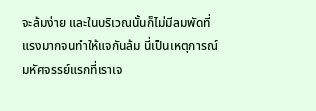จะล้มง่าย และในบริเวณนั้นก็ไม่มีลมพัดที่แรงมากจนทำให้แจกันล้ม นี่เป็นเหตุการณ์มหัศจรรย์แรกที่เราเจ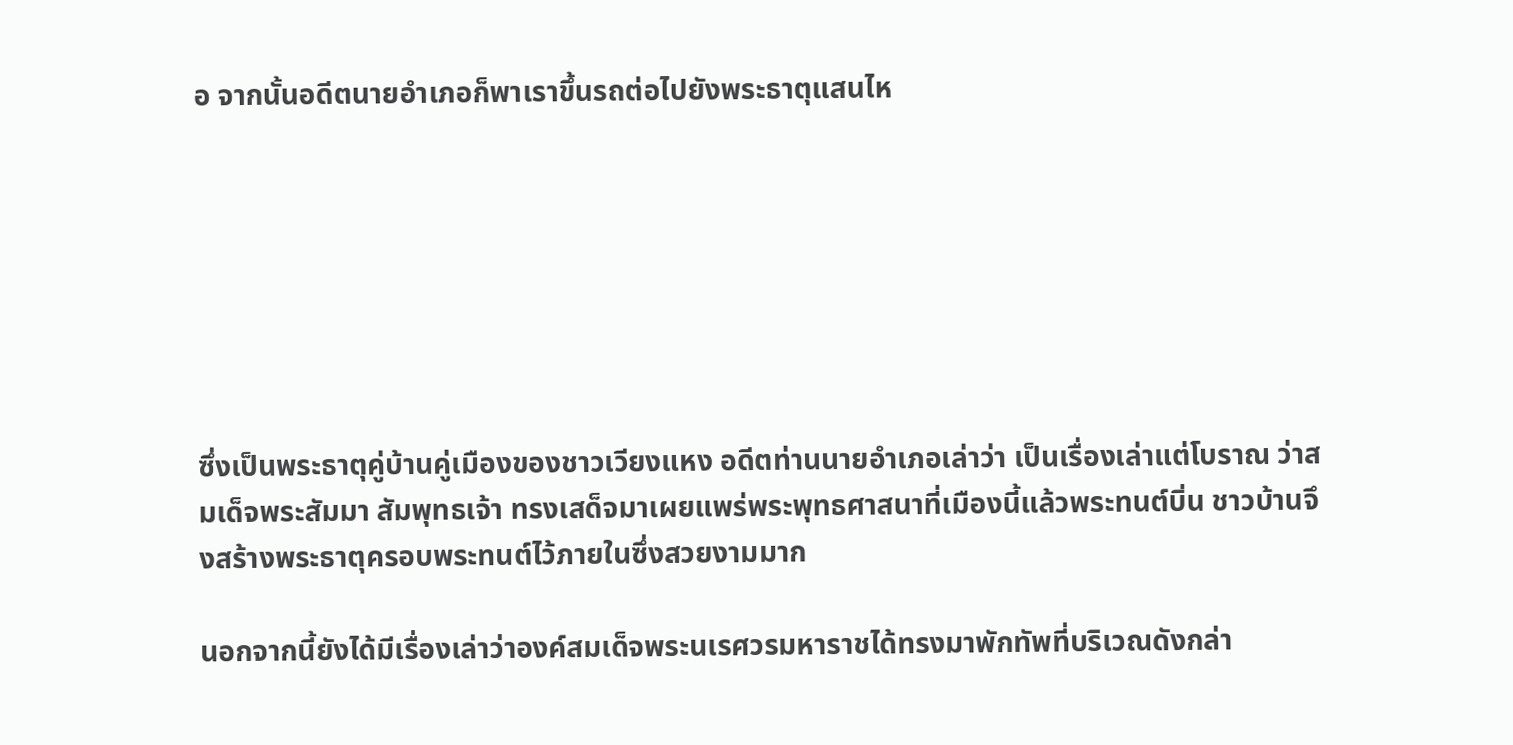อ จากนั้นอดีตนายอำเภอก็พาเราขึ้นรถต่อไปยังพระธาตุแสนไห







ซึ่งเป็นพระธาตุคู่บ้านคู่เมืองของชาวเวียงแหง อดีตท่านนายอำเภอเล่าว่า เป็นเรื่องเล่าแต่โบราณ ว่าสมเด็จพระสัมมา สัมพุทธเจ้า ทรงเสด็จมาเผยแพร่พระพุทธศาสนาที่เมืองนี้แล้วพระทนต์บิ่น ชาวบ้านจึงสร้างพระธาตุครอบพระทนต์ไว้ภายในซึ่งสวยงามมาก

นอกจากนี้ยังได้มีเรื่องเล่าว่าองค์สมเด็จพระนเรศวรมหาราชได้ทรงมาพักทัพที่บริเวณดังกล่า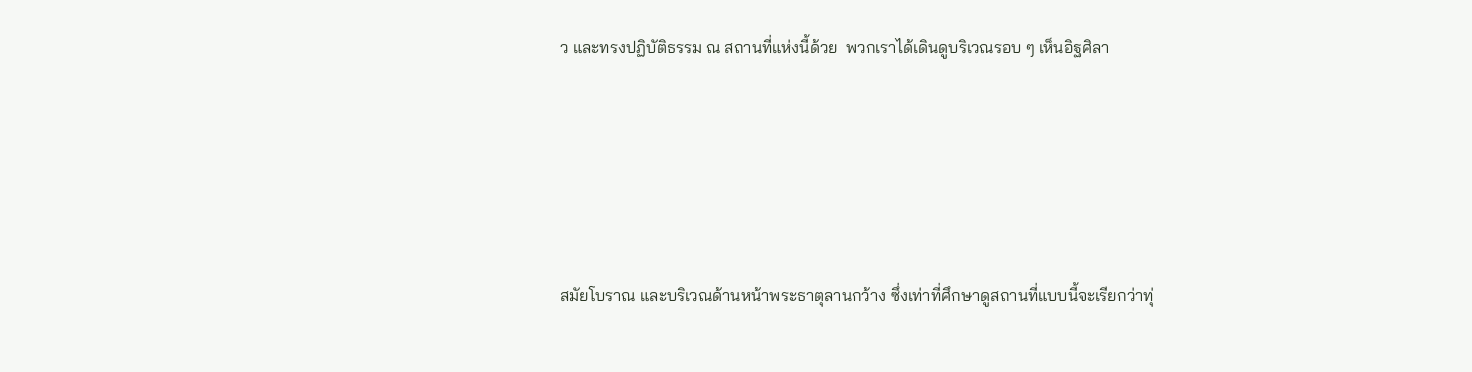ว และทรงปฏิบัติธรรม ณ สถานที่แห่งนี้ด้วย  พวกเราได้เดินดูบริเวณรอบ ๆ เห็นอิฐศิลา





สมัยโบราณ และบริเวณด้านหน้าพระธาตุลานกว้าง ซึ่งเท่าที่ศึกษาดูสถานที่แบบนี้จะเรียกว่าทุ่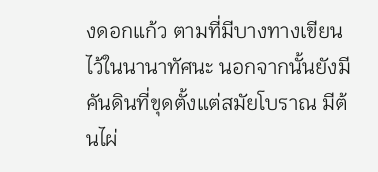งดอกแก้ว ตามที่มีบางทางเขียนไว้ในนานาทัศนะ นอกจากนั้นยังมีคันดินที่ขุดตั้งแต่สมัยโบราณ มีต้นไผ่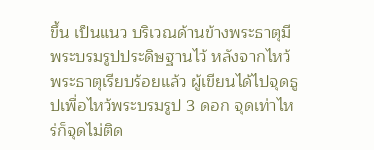ขึ้น เป็นแนว บริเวณด้านข้างพระธาตุมีพระบรมรูปประดิษฐานไว้ หลังจากไหว้พระธาตุเรียบร้อยแล้ว ผู้เขียนได้ไปจุดธูปเพื่อไหว้พระบรมรูป 3 ดอก จุดเท่าไหร่ก็จุดไม่ติด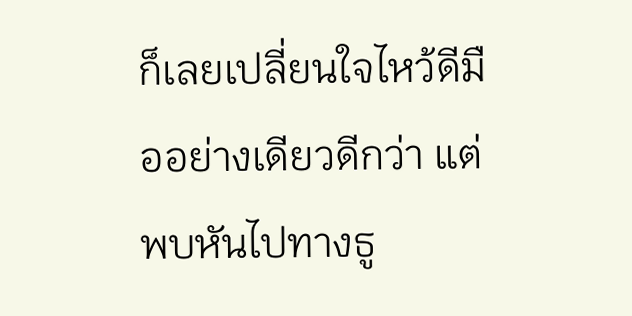ก็เลยเปลี่ยนใจไหว้ดีมืออย่างเดียวดีกว่า แต่พบหันไปทางธู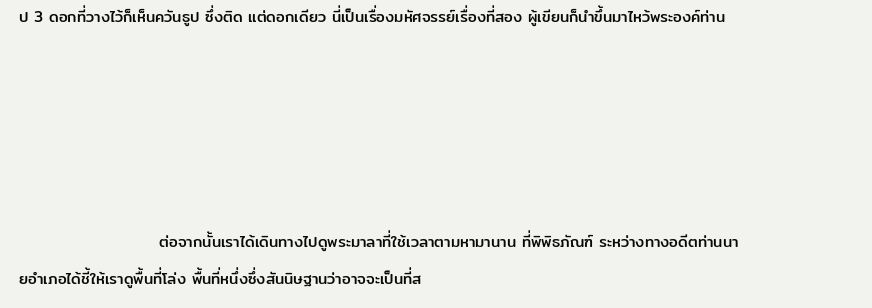ป 3 ดอกที่วางไว้ก็เห็นควันธูป ซึ่งติด แต่ดอกเดียว นี่เป็นเรื่องมหัศจรรย์เรื่องที่สอง ผู้เขียนก็นำขึ้นมาไหว้พระองค์ท่าน





                        ต่อจากนั้นเราได้เดินทางไปดูพระมาลาที่ใช้เวลาตามหามานาน ที่พิพิธภัณฑ์ ระหว่างทางอดีตท่านนายอำเภอได้ชี้ให้เราดูพื้นที่โล่ง พื้นที่หนึ่งซึ่งสันนิษฐานว่าอาจจะเป็นที่ส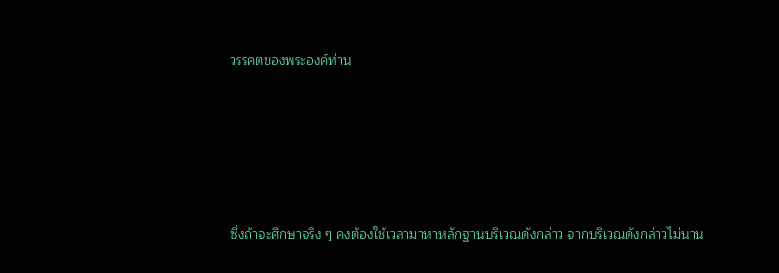วรรคตของพระองค์ท่าน





ซึ่งถ้าจะศึกษาจริง ๆ คงต้องใช้เวลามาหาหลักฐานบริเวณดังกล่าว จากบริเวณดังกล่าวไม่นาน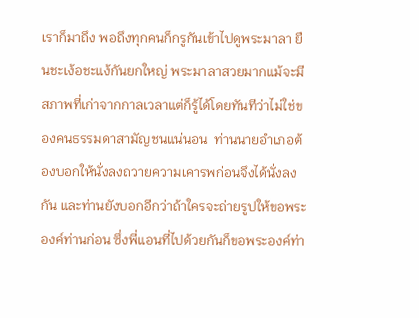เราก็มาถึง พอถึงทุกคนก็กรูกันเข้าไปดูพระมาลา ยืนชะเง้อชะแง้กันยกใหญ่ พระมาลาสวยมากแม้จะมีสภาพที่เก่าจากกาลเวลาแต่ก็รู้ได้โดยทันทีว่าไม่ใช่ของคนธรรมดาสามัญชนแน่นอน  ท่านนายอำเภอต้องบอกให้นั่งลงถวายความเคารพก่อนจึงได้นั่งลงกัน และท่านยังบอกอีกว่าถ้าใครจะถ่ายรูปให้ขอพระองค์ท่านก่อน ซึ่งพี่แอนที่ไปด้วยกันก็ขอพระองค์ท่า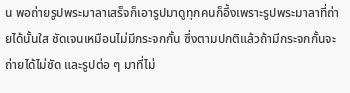น พอถ่ายรูปพระมาลาเสร็จก็เอารูปมาดูทุกคนก็อึ้งเพราะรูปพระมาลาที่ถ่ายได้นั้นใส ชัดเจนเหมือนไม่มีกระจกกั้น ซึ่งตามปกติแล้วถ้ามีกระจกกั้นจะถ่ายได้ไม่ชัด และรูปต่อ ๆ มาที่ไม่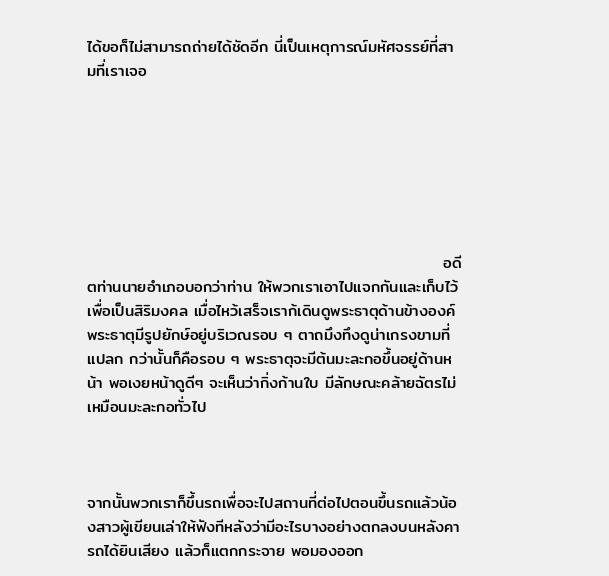ได้ขอก็ไม่สามารถถ่ายได้ชัดอีก นี่เป็นเหตุการณ์มหัศจรรย์ที่สามที่เราเจอ







                                                             อดีตท่านนายอำเภอบอกว่าท่าน ให้พวกเราเอาไปแจกกันและเก็บไว้เพื่อเป็นสิริมงคล เมื่อไหว้เสร็จเราก้เดินดูพระธาตุด้านข้างองค์พระธาตุมีรูปยักษ์อยู่บริเวณรอบ ๆ ตาถมึงทึงดูน่าเกรงขามที่แปลก กว่านั้นก็คือรอบ ๆ พระธาตุจะมีต้นมะละกอขึ้นอยู่ด้านหน้า พอเงยหน้าดูดีๆ จะเห็นว่ากิ่งก้านใบ มีลักษณะคล้ายฉัตรไม่เหมือนมะละกอทั่วไป



จากนั้นพวกเราก็ขึ้นรถเพื่อจะไปสถานที่ต่อไปตอนขึ้นรถแล้วน้องสาวผู้เขียนเล่าให้ฟังทีหลังว่ามีอะไรบางอย่างตกลงบนหลังคารถได้ยินเสียง แล้วก็แตกกระจาย พอมองออก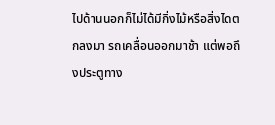ไปด้านนอกก็ไม่ได้มีกิ่งไม้หรือสิ่งไดตกลงมา รถเคลื่อนออกมาช้า แต่พอถึงประตูทาง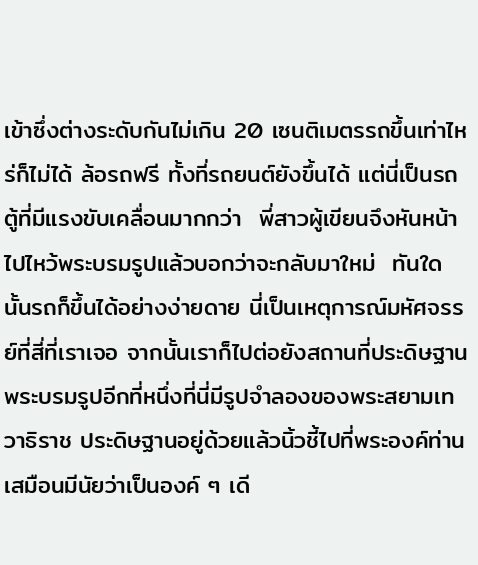เข้าซึ่งต่างระดับกันไม่เกิน 20 เซนติเมตรรถขึ้นเท่าไหร่ก็ไม่ได้ ล้อรถฟรี ทั้งที่รถยนต์ยังขึ้นได้ แต่นี่เป็นรถตู้ที่มีแรงขับเคลื่อนมากกว่า  พี่สาวผู้เขียนจึงหันหน้าไปไหว้พระบรมรูปแล้วบอกว่าจะกลับมาใหม่  ทันใดนั้นรถก็ขึ้นได้อย่างง่ายดาย นี่เป็นเหตุการณ์มหัศจรรย์ที่สี่ที่เราเจอ จากนั้นเราก็ไปต่อยังสถานที่ประดิษฐานพระบรมรูปอีกที่หนึ่งที่นี่มีรูปจำลองของพระสยามเทวาธิราช ประดิษฐานอยู่ด้วยแล้วนิ้วชี้ไปที่พระองค์ท่าน เสมือนมีนัยว่าเป็นองค์ ๆ เดี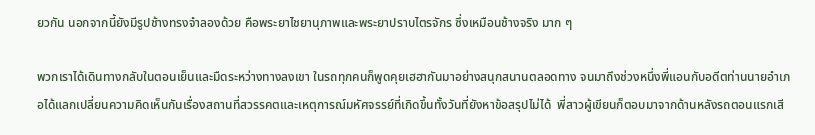ยวกัน นอกจากนี้ยังมีรูปช้างทรงจำลองด้วย คือพระยาไชยานุภาพและพระยาปราบไตรจักร ซึ่งเหมือนช้างจริง มาก ๆ

พวกเราได้เดินทางกลับในตอนเย็นและมืดระหว่างทางลงเขา ในรถทุกคนก็พูดคุยเฮฮากันมาอย่างสนุกสนานตลอดทาง จนมาถึงช่วงหนึ่งพี่แอนกับอดีตท่านนายอำเภอได้แลกเปลี่ยนความคิดเห็นกันเรื่องสถานที่สวรรคตและเหตุการณ์มหัศจรรย์ที่เกิดขึ้นทั้งวันที่ยังหาข้อสรุปไม่ได้  พี่สาวผู้เขียนก็ตอบมาจากด้านหลังรถตอนแรกเสี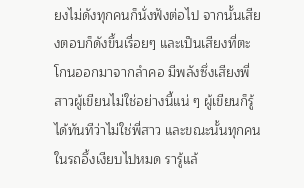ยงไม่ดังทุกคนก็นั่งฟังต่อไป จากนั้นเสียงตอบก็ดังขึ้นเรื่อยๆ และเป็นเสียงที่ตะโกนออกมาจากลำคอ มีพลังซึ่งเสียงพี่สาวผู้เขียนไม่ใช่อย่างนี้แน่ ๆ ผู้เขียนก็รู้ได้ทันทีว่าไม่ใช่พี่สาว และขณะนั้นทุกคนในรถอึ้งเงียบไปหมด รารู้แล้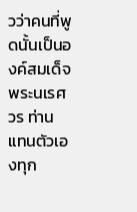วว่าคนที่พูดนั้นเป็นองค์สมเด็จพระนเรศวร ท่านแทนตัวเองทุก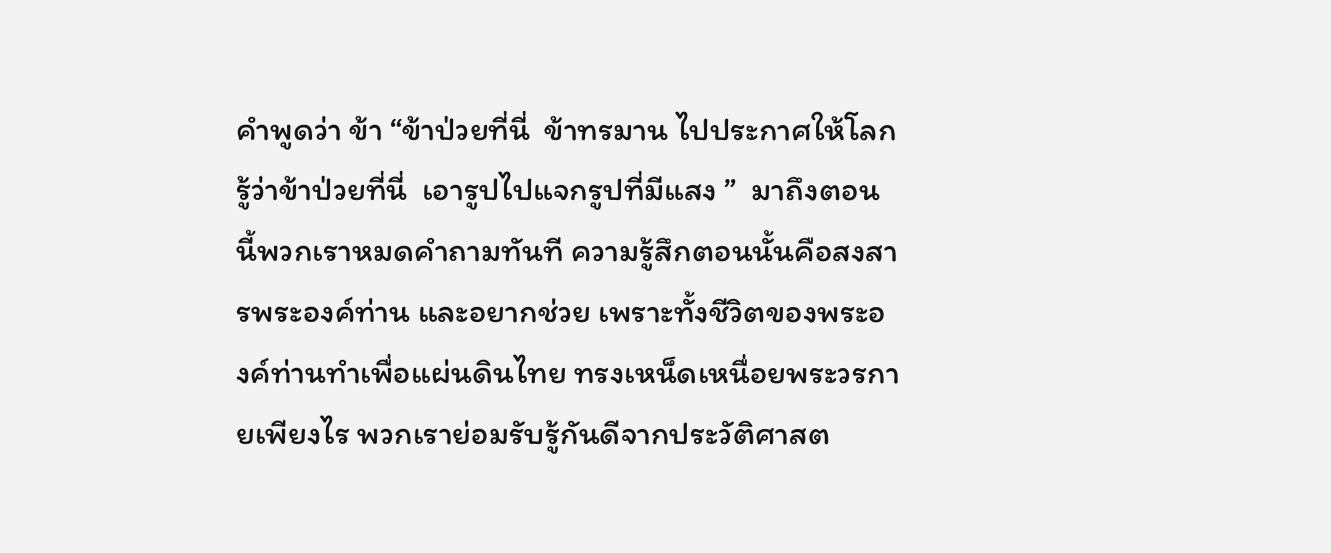คำพูดว่า ข้า “ข้าป่วยที่นี่  ข้าทรมาน ไปประกาศให้โลกรู้ว่าข้าป่วยที่นี่  เอารูปไปแจกรูปที่มีแสง ”  มาถึงตอนนี้พวกเราหมดคำถามทันที ความรู้สึกตอนนั้นคือสงสารพระองค์ท่าน และอยากช่วย เพราะทั้งชีวิตของพระองค์ท่านทำเพื่อแผ่นดินไทย ทรงเหน็ดเหนื่อยพระวรกายเพียงไร พวกเราย่อมรับรู้กันดีจากประวัติศาสต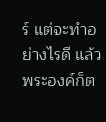ร์ แต่จะทำอย่างไรดี แล้วพระองค์ก็ต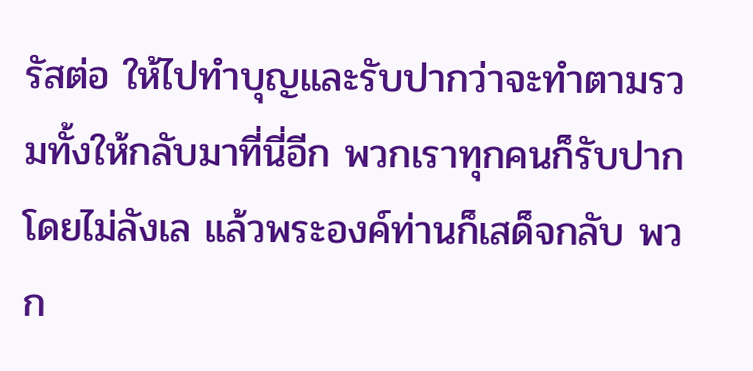รัสต่อ ให้ไปทำบุญและรับปากว่าจะทำตามรวมทั้งให้กลับมาที่นี่อีก พวกเราทุกคนก็รับปากโดยไม่ลังเล แล้วพระองค์ท่านก็เสด็จกลับ พวก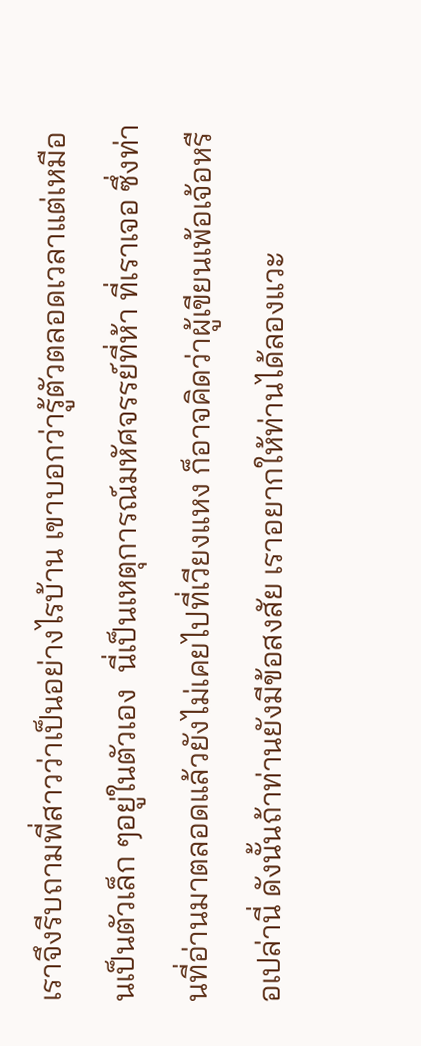เราจึงรีบถามพี่สาวว่าเป็นอย่างไรบ้าน เขาบอกว่ารู้ตัวตลอดเวลาแต่เหมือนเป็นตัวเล็ก ๆอยู่ในตัวเอง  นี่เป็นเหตุการณ์มหัศจรรย์ที่ห้า ที่เราเจอ ซึ่งท่านที่อ่านมาตลอดแล้วยังไม่เคยไปที่เวียงแหง ก็อาจคิดว่าผู้เขียนเพ้อเจ้อหรือเปล่านี่ ดังนั้นถ้าท่านยังมีข้อสงสัย เราอยากให้ท่านได้ลองแวะ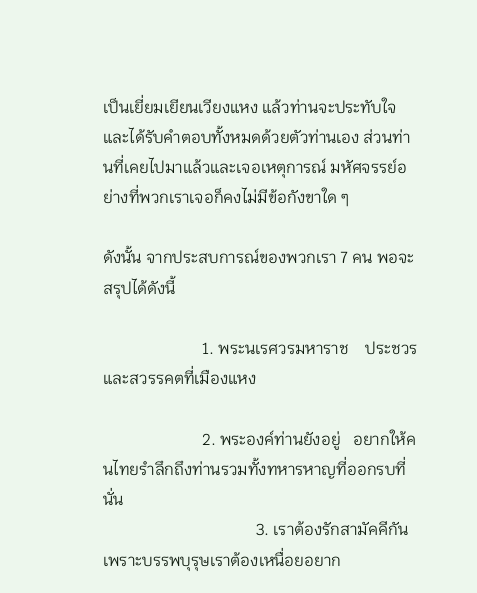เป็นเยี่ยมเยียนเวียงแหง แล้วท่านจะประทับใจและได้รับคำตอบทั้งหมดด้วยตัวท่านเอง ส่วนท่านที่เคยไปมาแล้วและเจอเหตุการณ์ มหัศจรรย์อย่างที่พวกเราเจอก็คงไม่มีข้อกังขาใด ๆ

ดังนั้น จากประสบการณ์ของพวกเรา 7 คน พอจะสรุปได้ดังนี้

                        1. พระนเรศวรมหาราช    ประชวรและสวรรคตที่เมืองแหง

                        2. พระองค์ท่านยังอยู่   อยากให้คนไทยรำลึกถึงท่านรวมทั้งทหารหาญที่ออกรบที่นั่น
                                     3. เราต้องรักสามัคคีกันเพราะบรรพบุรุษเราต้องเหนื่อยอยาก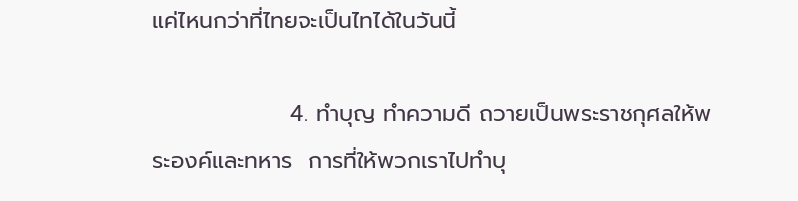แค่ไหนกว่าที่ไทยจะเป็นไทได้ในวันนี้

                 4. ทำบุญ ทำความดี ถวายเป็นพระราชกุศลให้พระองค์และทหาร  การที่ให้พวกเราไปทำบุ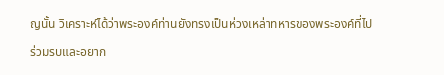ญนั้น วิเคราะห์ได้ว่าพระองค์ท่านยังทรงเป็นห่วงเหล่าทหารของพระองค์ที่ไปร่วมรบและอยาก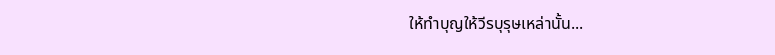ให้ทำบุญให้วีรบุรุษเหล่านั้น...